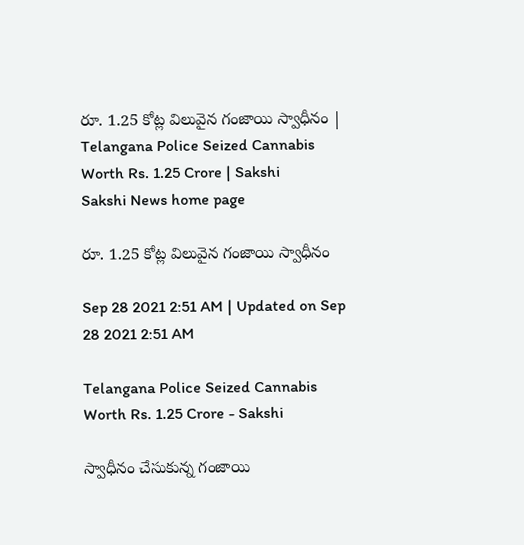రూ. 1.25 కోట్ల విలువైన గంజాయి స్వాధీనం | Telangana Police Seized Cannabis Worth Rs. 1.25 Crore | Sakshi
Sakshi News home page

రూ. 1.25 కోట్ల విలువైన గంజాయి స్వాధీనం

Sep 28 2021 2:51 AM | Updated on Sep 28 2021 2:51 AM

Telangana Police Seized Cannabis Worth Rs. 1.25 Crore - Sakshi

స్వాధీనం చేసుకున్న గంజాయి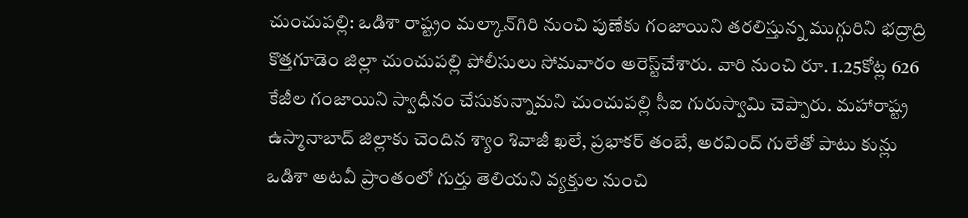చుంచుపల్లి: ఒడిశా రాష్ట్రం మల్కాన్‌గిరి నుంచి పుణేకు గంజాయిని తరలిస్తున్న ముగ్గురిని భద్రాద్రి కొత్తగూడెం జిల్లా చుంచుపల్లి పోలీసులు సోమవారం అరెస్ట్‌చేశారు. వారి నుంచి రూ. 1.25కోట్ల 626 కేజీల గంజాయిని స్వాధీనం చేసుకున్నామని చుంచుపల్లి సీఐ గురుస్వామి చెప్పారు. మహారాష్ట్ర ఉస్మానాబాద్‌ జిల్లాకు చెందిన శ్యాం శివాజీ ఖలే, ప్రభాకర్‌ తంబే, అరవింద్‌ గులేతో పాటు కున్లు ఒడిశా అటవీ ప్రాంతంలో గుర్తు తెలియని వ్యక్తుల నుంచి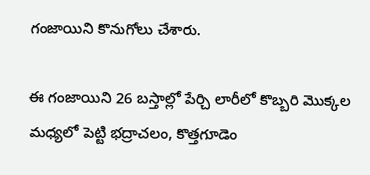గంజాయిని కొనుగోలు చేశారు.

ఈ గంజాయిని 26 బస్తాల్లో పేర్చి లారీలో కొబ్బరి మొక్కల మధ్యలో పెట్టి భద్రాచలం, కొత్తగూడెం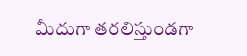మీదుగా తరలిస్తుండగా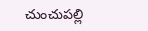చుంచుపల్లి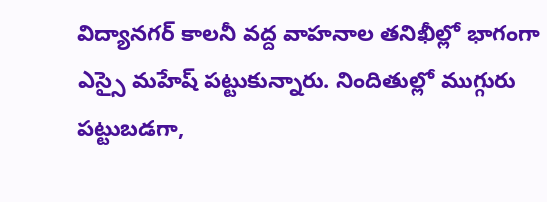విద్యానగర్‌ కాలనీ వద్ద వాహనాల తనిఖీల్లో భాగంగా ఎస్సై మహేష్‌ పట్టుకున్నారు. నిందితుల్లో ముగ్గురు పట్టుబడగా,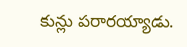కున్లు పరారయ్యాడు.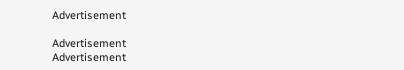Advertisement

Advertisement
Advertisement